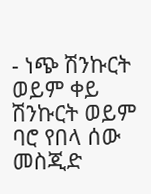- ነጭ ሽንኩርት ወይም ቀይ ሽንኩርት ወይም ባሮ የበላ ሰው መስጂድ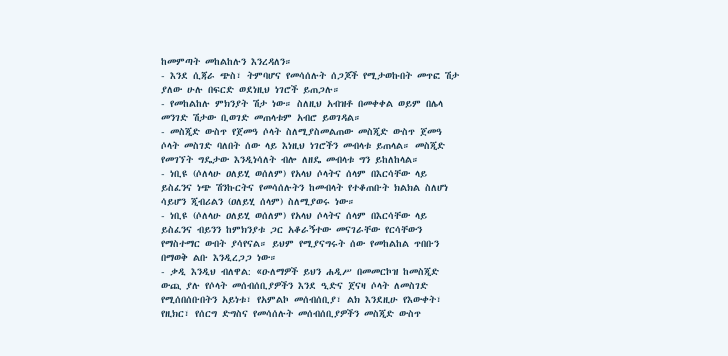ከመምጣት መከልከሉን እንረዳለን።
- እንደ ሲጃራ ጭስ፣ ትምባሆና የመሳሰሉት ሰጋጆች የሚታወኩበት መጥፎ ሽታ ያለው ሁሉ በፍርድ ወደነዚህ ነገሮች ይጠጋሉ።
- የመከልከሉ ምክንያት ሽታ ነው። ስለዚህ አብዝቶ በመቀቀል ወይም በሌላ መንገድ ሽታው ቢወገድ መጠላቱም አብሮ ይወገዳል።
- መስጂድ ውስጥ የጀመዓ ሶላት ስለሚያስመልጠው መስጂድ ውስጥ ጀመዓ ሶላት መስገድ ባለበት ሰው ላይ እነዚህ ነገሮችን መብላቱ ይጠላል። መስጂድ የመገኘት ግዴታው እንዲነሳለት ብሎ ለዘዴ መብላቱ ግን ይከለከላል።
- ነቢዩ (ሶለላሁ ዐለይሂ ወሰለም) የአላህ ሶላትና ሰላም በእርሳቸው ላይ ይስፈንና ነጭ ሽንኩርትና የመሳሰሉትን ከመብላት የተቆጠቡት ክልክል ስለሆነ ሳይሆን ጂብሪልን (ዐለይሂ ሰላም) ስለሚያወሩ ነው።
- ነቢዩ (ሶለላሁ ዐለይሂ ወሰለም) የአላህ ሶላትና ሰላም በእርሳቸው ላይ ይስፈንና ብይንን ከምክንያቱ ጋር አቆራኝተው መናገራቸው የርሳቸውን የማስተማር ውበት ያሳየናል። ይህም የሚያናግሩት ሰው የመከልከል ጥበቡን በማወቅ ልቡ እንዲረጋጋ ነው።
- ቃዲ እንዲህ ብለዋል: «ዑለማዎች ይህን ሐዲሥ በመመርኮዝ ከመስጂድ ውጪ ያሉ የሶላት መሰብሰቢያዎችን እንደ ዒድና ጀናዛ ሶላት ለመስገድ የሚሰበሰቡበትን አይነቱ፣ የአምልኮ መሰብሰቢያ፣ ልክ እንደዚሁ የእውቀት፣ የዚክር፣ የሰርግ ድግስና የመሳሰሉት መሰብሰቢያዎችን መስጂድ ውስጥ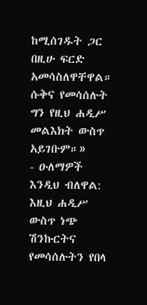ከሚሰገዱት ጋር በዚሁ ፍርድ አመሳስለዋቸዋል። ሱቅና የመሳሰሉት ግን የዚህ ሐዲሥ መልእክት ውስጥ አይገቡም።»
- ዑለማዎች እንዲህ ብለዋል: እዚህ ሐዲሥ ውስጥ ነጭ ሽንኩርትና የመሳሰሉትን የበላ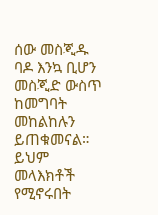ሰው መስጂዱ ባዶ እንኳ ቢሆን መስጂድ ውስጥ ከመግባት መከልከሉን ይጠቁመናል። ይህም መላእክቶች የሚኖሩበት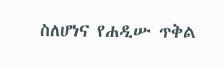ስለሆነና የሐዲሡ ጥቅል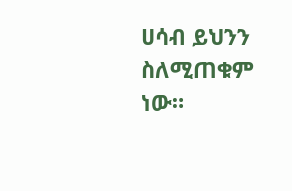ሀሳብ ይህንን ስለሚጠቁም ነው።